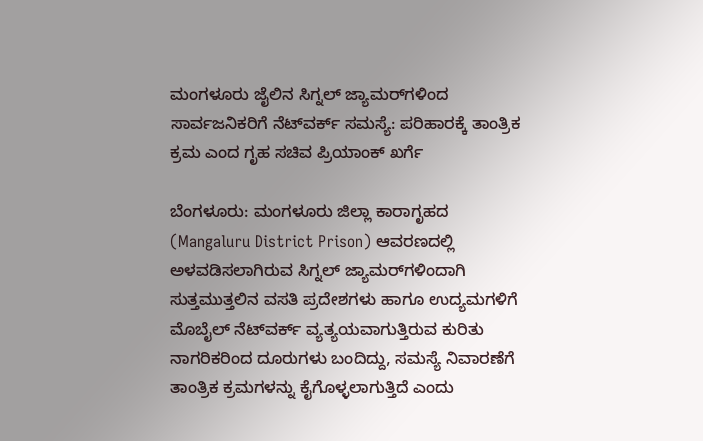ಮಂಗಳೂರು ಜೈಲಿನ ಸಿಗ್ನಲ್ ಜ್ಯಾಮರ್‌ಗಳಿಂದ ಸಾರ್ವಜನಿಕರಿಗೆ ನೆಟ್‌ವರ್ಕ್ ಸಮಸ್ಯೆ: ಪರಿಹಾರಕ್ಕೆ ತಾಂತ್ರಿಕ ಕ್ರಮ ಎಂದ ಗೃಹ ಸಚಿವ ಪ್ರಿಯಾಂಕ್ ಖರ್ಗೆ

ಬೆಂಗಳೂರು: ಮಂಗಳೂರು ಜಿಲ್ಲಾ ಕಾರಾಗೃಹದ (Mangaluru District Prison) ಆವರಣದಲ್ಲಿ ಅಳವಡಿಸಲಾಗಿರುವ ಸಿಗ್ನಲ್ ಜ್ಯಾಮರ್‌ಗಳಿಂದಾಗಿ ಸುತ್ತಮುತ್ತಲಿನ ವಸತಿ ಪ್ರದೇಶಗಳು ಹಾಗೂ ಉದ್ಯಮಗಳಿಗೆ ಮೊಬೈಲ್ ನೆಟ್‌ವರ್ಕ್ ವ್ಯತ್ಯಯವಾಗುತ್ತಿರುವ ಕುರಿತು ನಾಗರಿಕರಿಂದ ದೂರುಗಳು ಬಂದಿದ್ದು, ಸಮಸ್ಯೆ ನಿವಾರಣೆಗೆ ತಾಂತ್ರಿಕ ಕ್ರಮಗಳನ್ನು ಕೈಗೊಳ್ಳಲಾಗುತ್ತಿದೆ ಎಂದು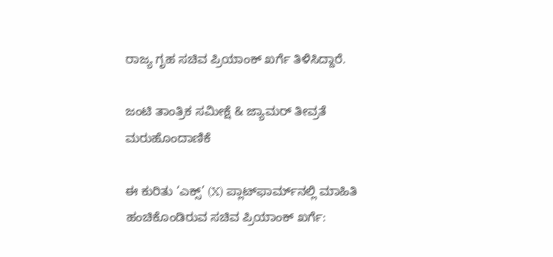ರಾಜ್ಯ ಗೃಹ ಸಚಿವ ಪ್ರಿಯಾಂಕ್ ಖರ್ಗೆ ತಿಳಿಸಿದ್ದಾರೆ.

ಜಂಟಿ ತಾಂತ್ರಿಕ ಸಮೀಕ್ಷೆ & ಜ್ಯಾಮರ್ ತೀವ್ರತೆ ಮರುಹೊಂದಾಣಿಕೆ

ಈ ಕುರಿತು ‘ಎಕ್ಸ್’ (X) ಪ್ಲಾಟ್‌ಫಾರ್ಮ್‌ನಲ್ಲಿ ಮಾಹಿತಿ ಹಂಚಿಕೊಂಡಿರುವ ಸಚಿವ ಪ್ರಿಯಾಂಕ್ ಖರ್ಗೆ: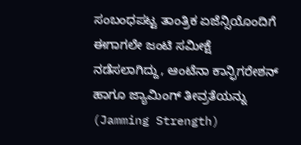ಸಂಬಂಧಪಟ್ಟ ತಾಂತ್ರಿಕ ಏಜೆನ್ಸಿಯೊಂದಿಗೆ ಈಗಾಗಲೇ ಜಂಟಿ ಸಮೀಕ್ಷೆ ನಡೆಸಲಾಗಿದ್ದು, ಆಂಟೆನಾ ಕಾನ್ಫಿಗರೇಶನ್ ಹಾಗೂ ಜ್ಯಾಮಿಂಗ್ ತೀವ್ರತೆಯನ್ನು (Jamming Strength)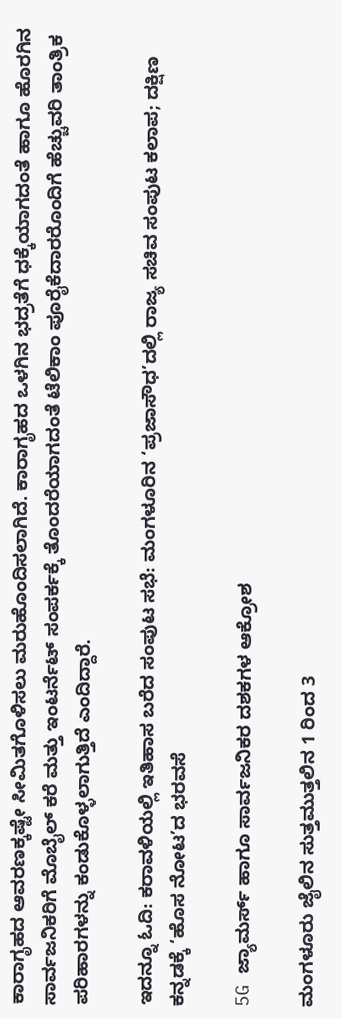ಕಾರಾಗೃಹದ ಆವರಣಕ್ಕಷ್ಟೇ ಸೀಮಿತಗೊಳಿಸಲು ಮರುಹೊಂದಿಸಲಾಗಿದೆ. ಕಾರಾಗೃಹದ ಒಳಗಿನ ಭದ್ರತೆಗೆ ಧಕ್ಕೆಯಾಗದಂತೆ ಹಾಗೂ ಹೊರಗಿನ ಸಾರ್ವಜನಿಕರಿಗೆ ಮೊಬೈಲ್ ಕರೆ ಮತ್ತು ಇಂಟರ್ನೆಟ್ ಸಂಪರ್ಕಕ್ಕೆ ತೊಂದರೆಯಾಗದಂತೆ ಟೆಲಿಕಾಂ ಪೂರೈಕೆದಾರರೊಂದಿಗೆ ಹೆಚ್ಚುವರಿ ತಾಂತ್ರಿಕ ಪರಿಹಾರಗಳನ್ನು ಕಂಡುಕೊಳ್ಳಲಾಗುತ್ತಿದೆ ಎಂದಿದ್ದಾರೆ.

ಇದನ್ನೂ ಓದಿ: ಕರಾವಳಿಯಲ್ಲಿ ಇತಿಹಾಸ ಬರೆದ ಸಂಪುಟ ಸಭೆ: ಮಂಗಳೂರಿನ ‘ಪ್ರಜಾಸೌಧ’ದಲ್ಲಿ ರಾಜ್ಯ ಸಚಿವ ಸಂಪುಟ ಕಲಾಪ; ದಕ್ಷಿಣ ಕನ್ನಡಕ್ಕೆ ‘ಹೊಸ ನೋಟ’ದ ಭರವಸೆ

5G ಜ್ಯಾಮರ್ಸ್ ಹಾಗೂ ಸಾರ್ವಜನಿಕರ ದಶಕಗಳ ಆಕ್ರೋಶ

ಮಂಗಳೂರು ಜೈಲಿನ ಸುತ್ತಮುತ್ತಲಿನ 1 ರಿಂದ 3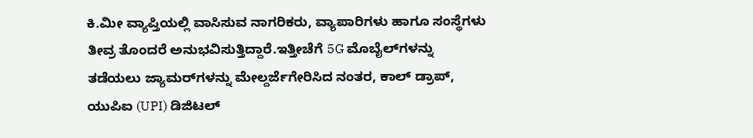ಕಿ.ಮೀ ವ್ಯಾಪ್ತಿಯಲ್ಲಿ ವಾಸಿಸುವ ನಾಗರಿಕರು, ವ್ಯಾಪಾರಿಗಳು ಹಾಗೂ ಸಂಸ್ಥೆಗಳು ತೀವ್ರ ತೊಂದರೆ ಅನುಭವಿಸುತ್ತಿದ್ದಾರೆ.ಇತ್ತೀಚೆಗೆ 5G ಮೊಬೈಲ್‌ಗಳನ್ನು ತಡೆಯಲು ಜ್ಯಾಮರ್‌ಗಳನ್ನು ಮೇಲ್ದರ್ಜೆಗೇರಿಸಿದ ನಂತರ, ಕಾಲ್ ಡ್ರಾಪ್, ಯುಪಿಐ (UPI) ಡಿಜಿಟಲ್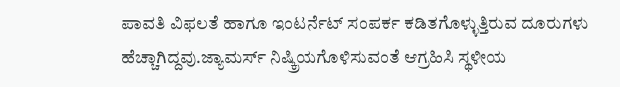ಪಾವತಿ ವಿಫಲತೆ ಹಾಗೂ ಇಂಟರ್ನೆಟ್ ಸಂಪರ್ಕ ಕಡಿತಗೊಳ್ಳುತ್ತಿರುವ ದೂರುಗಳು ಹೆಚ್ಚಾಗಿದ್ದವು.ಜ್ಯಾಮರ್ಸ್ ನಿಷ್ಕ್ರಿಯಗೊಳಿಸುವಂತೆ ಆಗ್ರಹಿಸಿ ಸ್ಥಳೀಯ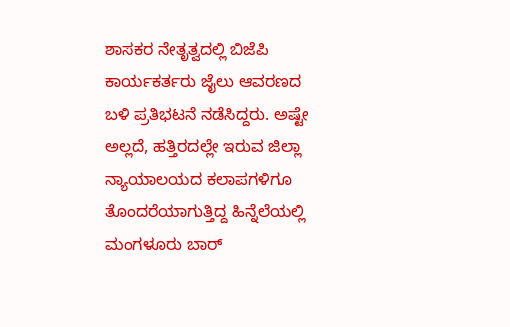ಶಾಸಕರ ನೇತೃತ್ವದಲ್ಲಿ ಬಿಜೆಪಿ ಕಾರ್ಯಕರ್ತರು ಜೈಲು ಆವರಣದ ಬಳಿ ಪ್ರತಿಭಟನೆ ನಡೆಸಿದ್ದರು. ಅಷ್ಟೇ ಅಲ್ಲದೆ, ಹತ್ತಿರದಲ್ಲೇ ಇರುವ ಜಿಲ್ಲಾ ನ್ಯಾಯಾಲಯದ ಕಲಾಪಗಳಿಗೂ ತೊಂದರೆಯಾಗುತ್ತಿದ್ದ ಹಿನ್ನೆಲೆಯಲ್ಲಿ ಮಂಗಳೂರು ಬಾರ್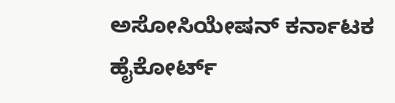ಅಸೋಸಿಯೇಷನ್ ಕರ್ನಾಟಕ ಹೈಕೋರ್ಟ್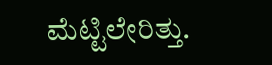ಮೆಟ್ಟಿಲೇರಿತ್ತು.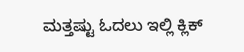ಮತ್ತಷ್ಟು ಓದಲು ಇಲ್ಲಿ ಕ್ಲಿಕ್‌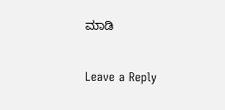ಮಾಡಿ

Leave a Reply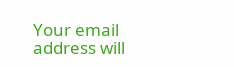Your email address will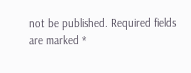not be published. Required fields are marked *